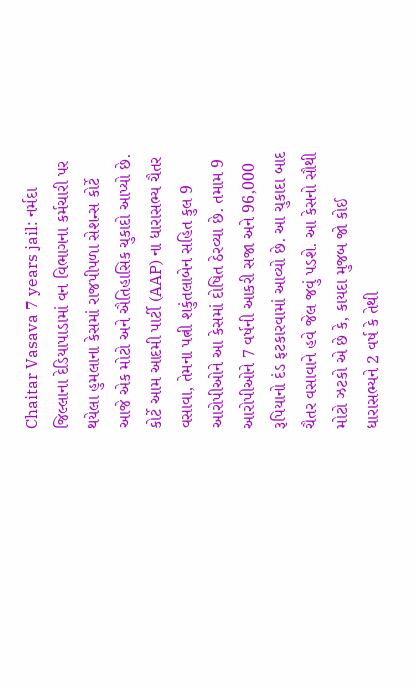Chaitar Vasava 7 years jail: નર્મદા જિલ્લાના દેડિયાપાડામાં વન વિભાગના કર્મચારી પર થયેલા હુમલાના કેસમાં રાજપીપળા સેશન્સ કોર્ટે આજે એક મોટો અને ઐતિહાસિક ચુકાદો આપ્યો છે. કોર્ટે આમ આદમી પાર્ટી (AAP) ના ધારાસભ્ય ચૈતર વસાવા, તેમના પત્ની શકુંતલાબેન સહિત કુલ 9 આરોપીઓને આ કેસમાં દોષિત ઠેરવ્યા છે. તમામ 9 આરોપીઓને 7 વર્ષની આકરી સજા અને 96,000 રૂપિયાનો દંડ ફટકારવામાં આવ્યો છે. આ ચુકાદા બાદ ચૈતર વસાવાને હવે જેલ જવું પડશે. આ કેસનો સૌથી મોટો ઝટકો એ છે કે, કાયદા મુજબ જો કોઈ ધારાસભ્યને 2 વર્ષ કે તેથી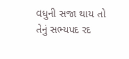વધુની સજા થાય તો તેનું સભ્યપદ રદ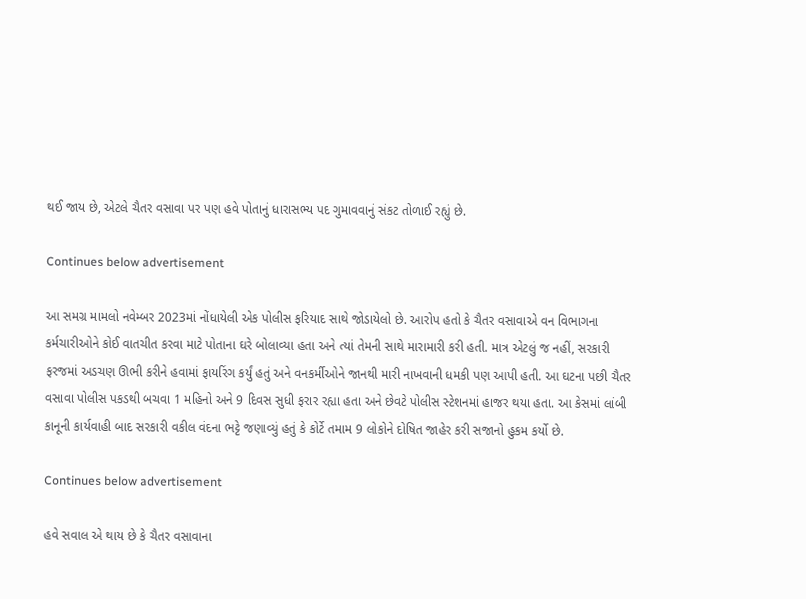થઈ જાય છે, એટલે ચૈતર વસાવા પર પણ હવે પોતાનું ધારાસભ્ય પદ ગુમાવવાનું સંકટ તોળાઈ રહ્યું છે.

Continues below advertisement

આ સમગ્ર મામલો નવેમ્બર 2023માં નોંધાયેલી એક પોલીસ ફરિયાદ સાથે જોડાયેલો છે. આરોપ હતો કે ચૈતર વસાવાએ વન વિભાગના કર્મચારીઓને કોઈ વાતચીત કરવા માટે પોતાના ઘરે બોલાવ્યા હતા અને ત્યાં તેમની સાથે મારામારી કરી હતી. માત્ર એટલું જ નહીં, સરકારી ફરજમાં અડચણ ઊભી કરીને હવામાં ફાયરિંગ કર્યું હતું અને વનકર્મીઓને જાનથી મારી નાખવાની ધમકી પણ આપી હતી. આ ઘટના પછી ચૈતર વસાવા પોલીસ પકડથી બચવા 1 મહિનો અને 9 દિવસ સુધી ફરાર રહ્યા હતા અને છેવટે પોલીસ સ્ટેશનમાં હાજર થયા હતા. આ કેસમાં લાંબી કાનૂની કાર્યવાહી બાદ સરકારી વકીલ વંદના ભટ્ટે જણાવ્યું હતું કે કોર્ટે તમામ 9 લોકોને દોષિત જાહેર કરી સજાનો હુકમ કર્યો છે.

Continues below advertisement

હવે સવાલ એ થાય છે કે ચૈતર વસાવાના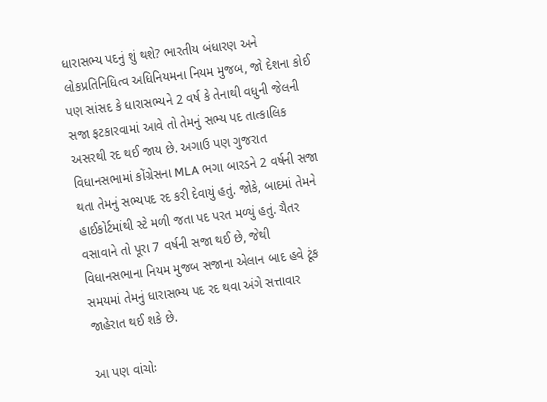ધારાસભ્ય પદનું શું થશે? ભારતીય બંધારણ અને લોકપ્રતિનિધિત્વ અધિનિયમના નિયમ મુજબ, જો દેશના કોઈ પણ સાંસદ કે ધારાસભ્યને 2 વર્ષ કે તેનાથી વધુની જેલની સજા ફટકારવામાં આવે તો તેમનું સભ્ય પદ તાત્કાલિક અસરથી રદ થઈ જાય છે. અગાઉ પણ ગુજરાત વિધાનસભામાં કોંગ્રેસના MLA ભગા બારડને 2 વર્ષની સજા થતા તેમનું સભ્યપદ રદ કરી દેવાયું હતું. જોકે, બાદમાં તેમને હાઈકોર્ટમાંથી સ્ટે મળી જતા પદ પરત મળ્યું હતું. ચૈતર વસાવાને તો પૂરા 7 વર્ષની સજા થઈ છે, જેથી વિધાનસભાના નિયમ મુજબ સજાના એલાન બાદ હવે ટૂંક સમયમાં તેમનું ધારાસભ્ય પદ રદ થવા અંગે સત્તાવાર જાહેરાત થઈ શકે છે.

આ પણ વાંચોઃ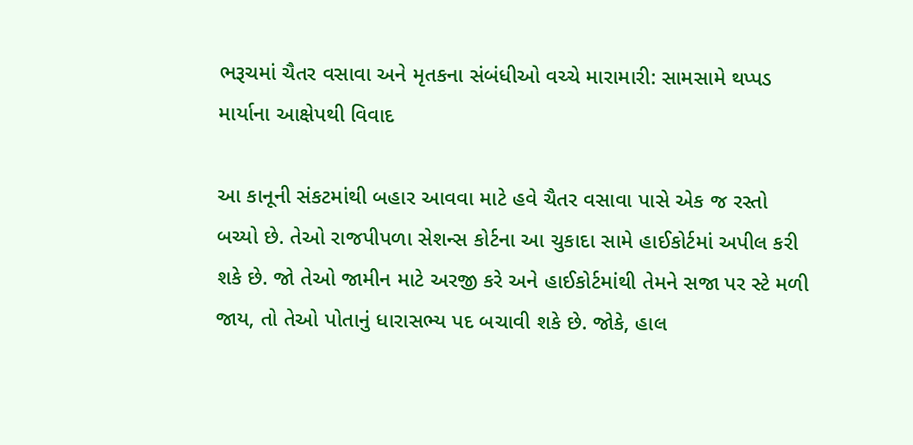ભરૂચમાં ચૈતર વસાવા અને મૃતકના સંબંધીઓ વચ્ચે મારામારી: સામસામે થપ્પડ માર્યાના આક્ષેપથી વિવાદ

આ કાનૂની સંકટમાંથી બહાર આવવા માટે હવે ચૈતર વસાવા પાસે એક જ રસ્તો બચ્યો છે. તેઓ રાજપીપળા સેશન્સ કોર્ટના આ ચુકાદા સામે હાઈકોર્ટમાં અપીલ કરી શકે છે. જો તેઓ જામીન માટે અરજી કરે અને હાઈકોર્ટમાંથી તેમને સજા પર સ્ટે મળી જાય, તો તેઓ પોતાનું ધારાસભ્ય પદ બચાવી શકે છે. જોકે, હાલ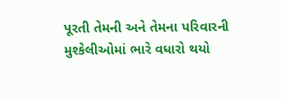પૂરતી તેમની અને તેમના પરિવારની મુશ્કેલીઓમાં ભારે વધારો થયો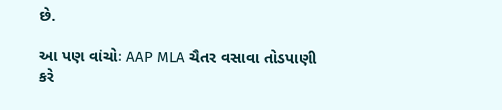છે.

આ પણ વાંચોઃ AAP MLA ચૈતર વસાવા તોડપાણી કરે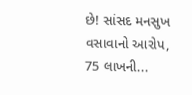છે! સાંસદ મનસુખ વસાવાનો આરોપ, 75 લાખની...